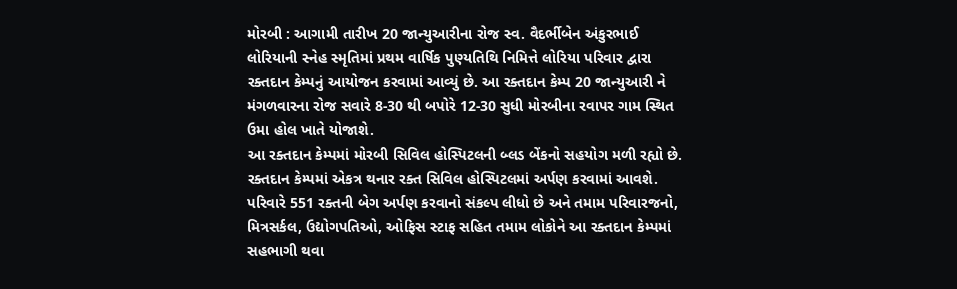મોરબી : આગામી તારીખ 20 જાન્યુઆરીના રોજ સ્વ. વૈદર્ભીબેન અંકુરભાઈ લોરિયાની સ્નેહ સ્મૃતિમાં પ્રથમ વાર્ષિક પુણ્યતિથિ નિમિત્તે લોરિયા પરિવાર દ્વારા રક્તદાન કેમ્પનું આયોજન કરવામાં આવ્યું છે. આ રક્તદાન કેમ્પ 20 જાન્યુઆરી ને મંગળવારના રોજ સવારે 8-30 થી બપોરે 12-30 સુધી મોરબીના રવાપર ગામ સ્થિત ઉમા હોલ ખાતે યોજાશે.
આ રક્તદાન કેમ્પમાં મોરબી સિવિલ હોસ્પિટલની બ્લડ બેંકનો સહયોગ મળી રહ્યો છે. રક્તદાન કેમ્પમાં એકત્ર થનાર રક્ત સિવિલ હોસ્પિટલમાં અર્પણ કરવામાં આવશે. પરિવારે 551 રક્તની બેગ અર્પણ કરવાનો સંકલ્પ લીધો છે અને તમામ પરિવારજનો, મિત્રસર્કલ, ઉદ્યોગપતિઓ, ઓફિસ સ્ટાફ સહિત તમામ લોકોને આ રક્તદાન કેમ્પમાં સહભાગી થવા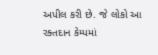અપીલ કરી છે. જે લોકો આ રક્તદાન કેમ્પમાં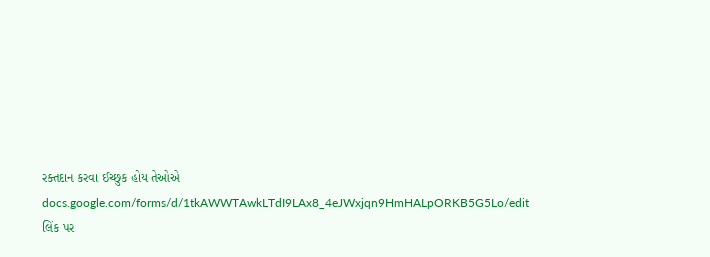રક્તદાન કરવા ઈચ્છુક હોય તેઓએ docs.google.com/forms/d/1tkAWWTAwkLTdI9LAx8_4eJWxjqn9HmHALpORKB5G5Lo/edit
લિંક પર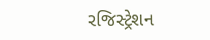રજિસ્ટ્રેશન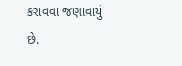કરાવવા જણાવાયું છે.